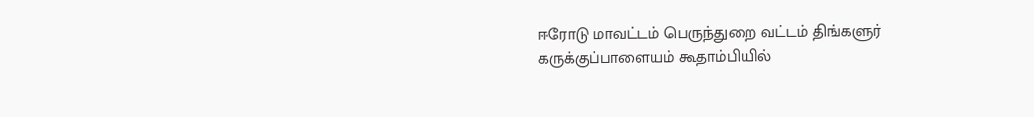ஈரோடு மாவட்டம் பெருந்துறை வட்டம் திங்களுர் கருக்குப்பாளையம் கூதாம்பியில்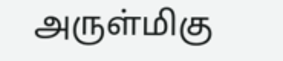அருள்மிகு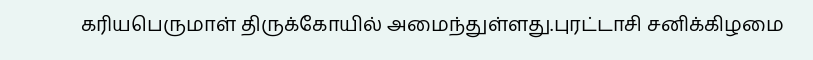கரியபெருமாள் திருக்கோயில் அமைந்துள்ளது.புரட்டாசி சனிக்கிழமை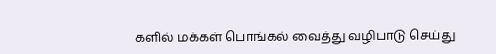களில் மக்கள் பொங்கல் வைத்து வழிபாடு செய்து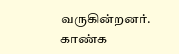வருகின்றனர். காண்க